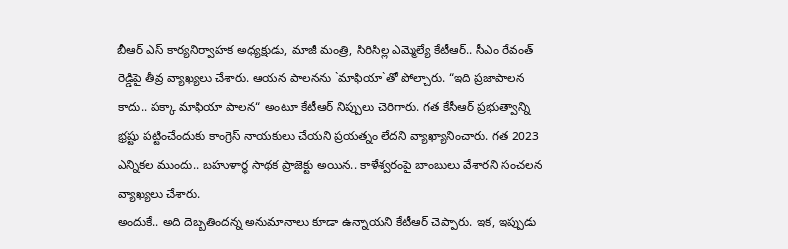బీఆర్ ఎస్ కార్యనిర్వాహక అధ్యక్షుడు, మాజీ మంత్రి, సిరిసిల్ల ఎమ్మెల్యే కేటీఆర్.. సీఎం రేవంత్ రెడ్డిపై తీవ్ర వ్యాఖ్యలు చేశారు. ఆయన పాలనను `మాఫియా`తో పోల్చారు. “ఇది ప్రజాపాలన కాదు.. పక్కా మాఫియా పాలన“ అంటూ కేటీఆర్ నిప్పులు చెరిగారు. గత కేసీఆర్ ప్రభుత్వాన్ని భ్రష్టు పట్టించేందుకు కాంగ్రెస్ నాయకులు చేయని ప్రయత్నం లేదని వ్యాఖ్యానించారు. గత 2023 ఎన్నికల ముందు.. బహుళార్థ సాథక ప్రాజెక్టు అయిన.. కాళేశ్వరంపై బాంబులు వేశారని సంచలన వ్యాఖ్యలు చేశారు.
అందుకే.. అది దెబ్బతిందన్న అనుమానాలు కూడా ఉన్నాయని కేటీఆర్ చెప్పారు. ఇక, ఇప్పుడు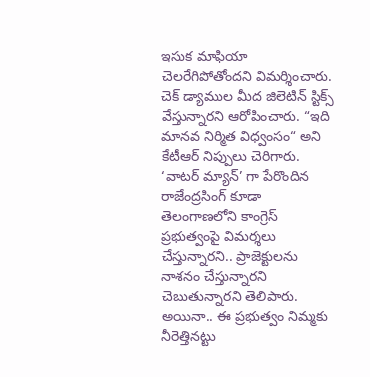ఇసుక మాఫియా చెలరేగిపోతోందని విమర్శించారు. చెక్ డ్యాముల మీద జిలెటిన్ స్టిక్స్ వేస్తున్నారని ఆరోపించారు. “ఇది మానవ నిర్మిత విధ్వంసం“ అని కేటీఆర్ నిప్పులు చెరిగారు. ‘వాటర్ మ్యాన్’ గా పేరొందిన రాజేంద్రసింగ్ కూడా తెలంగాణలోని కాంగ్రెస్ ప్రభుత్వంపై విమర్శలు చేస్తున్నారని.. ప్రాజెక్టులను నాశనం చేస్తున్నారని చెబుతున్నారని తెలిపారు. అయినా.. ఈ ప్రభుత్వం నిమ్మకు నీరెత్తినట్టు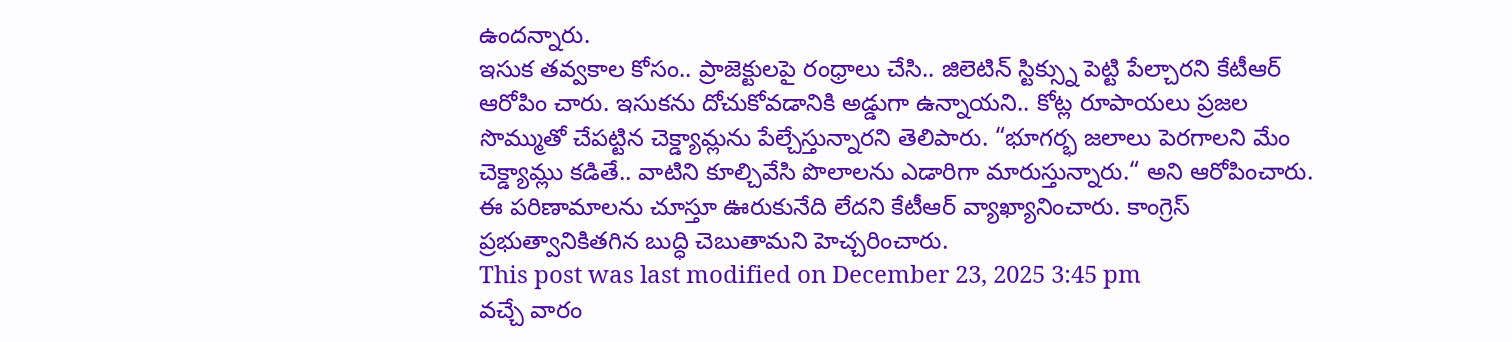ఉందన్నారు.
ఇసుక తవ్వకాల కోసం.. ప్రాజెక్టులపై రంధ్రాలు చేసి.. జిలెటిన్ స్టిక్స్ను పెట్టి పేల్చారని కేటీఆర్ ఆరోపిం చారు. ఇసుకను దోచుకోవడానికి అడ్డుగా ఉన్నాయని.. కోట్ల రూపాయలు ప్రజల సొమ్ముతో చేపట్టిన చెక్డ్యామ్లను పేల్చేస్తున్నారని తెలిపారు. “భూగర్భ జలాలు పెరగాలని మేం చెక్డ్యామ్లు కడితే.. వాటిని కూల్చివేసి పొలాలను ఎడారిగా మారుస్తున్నారు.“ అని ఆరోపించారు. ఈ పరిణామాలను చూస్తూ ఊరుకునేది లేదని కేటీఆర్ వ్యాఖ్యానించారు. కాంగ్రెస్ ప్రభుత్వానికితగిన బుద్ధి చెబుతామని హెచ్చరించారు.
This post was last modified on December 23, 2025 3:45 pm
వచ్చే వారం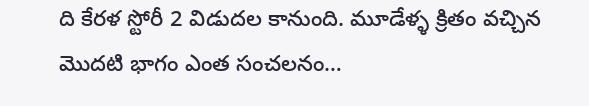ది కేరళ స్టోరీ 2 విడుదల కానుంది. మూడేళ్ళ క్రితం వచ్చిన మొదటి భాగం ఎంత సంచలనం…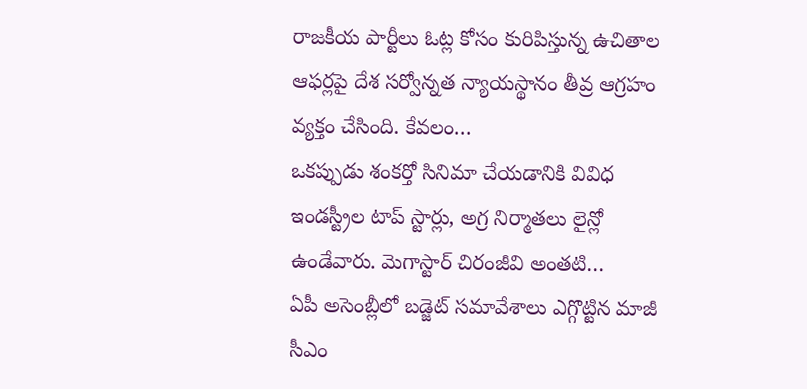రాజకీయ పార్టీలు ఓట్ల కోసం కురిపిస్తున్న ఉచితాల ఆఫర్లపై దేశ సర్వోన్నత న్యాయస్థానం తీవ్ర ఆగ్రహం వ్యక్తం చేసింది. కేవలం…
ఒకప్పుడు శంకర్తో సినిమా చేయడానికి వివిధ ఇండస్ట్రీల టాప్ స్టార్లు, అగ్ర నిర్మాతలు లైన్లో ఉండేవారు. మెగాస్టార్ చిరంజీవి అంతటి…
ఏపీ అసెంబ్లీలో బడ్జెట్ సమావేశాలు ఎగ్గొట్టిన మాజీ సీఎం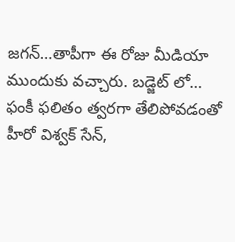జగన్…తాపీగా ఈ రోజు మీడియా ముందుకు వచ్చారు. బడ్జెట్ లో…
ఫంకీ ఫలితం త్వరగా తేలిపోవడంతో హీరో విశ్వక్ సేన్,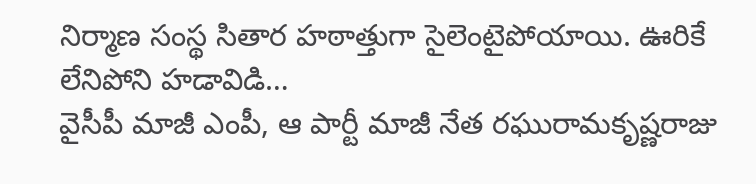నిర్మాణ సంస్థ సితార హఠాత్తుగా సైలెంటైపోయాయి. ఊరికే లేనిపోని హడావిడి…
వైసీపీ మాజీ ఎంపీ, ఆ పార్టీ మాజీ నేత రఘురామకృష్ణరాజు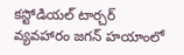కస్టోడియల్ టార్చర్ వ్యవహారం జగన్ హయాంలో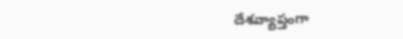దేశవ్యాప్తంగా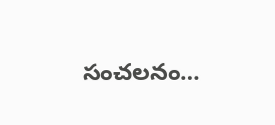సంచలనం…